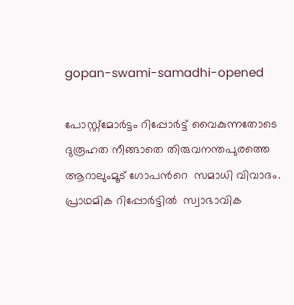gopan-swami-samadhi-opened

പോസ്റ്റ്‌മോര്‍ട്ടം റിപ്പോര്‍ട്ട് വൈകുന്നതോടെ ദുരൂഹത നീങ്ങാതെ തിരുവനന്തപുരത്തെ ആറാലുംമൂട് ഗോപന്‍റെ  സമാധി വിവാദം. പ്രാഥമിക റിപ്പോര്‍ട്ടില്‍  സ്വാഭാവിക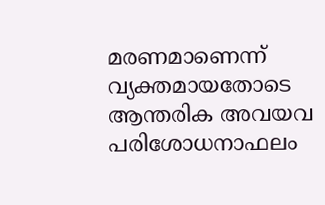മരണമാണെന്ന് വ്യക്തമായതോടെ ആന്തരിക അവയവ പരിശോധനാഫലം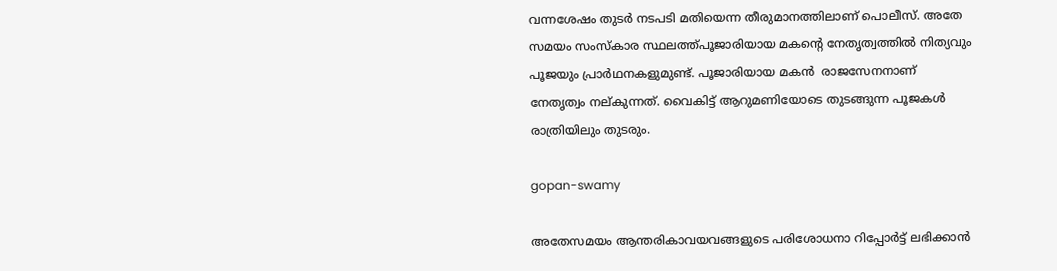വന്നശേഷം തുടര്‍ നടപടി മതിയെന്ന തീരുമാനത്തിലാണ് പൊലീസ്. അതേ സമയം സംസ്കാര സ്ഥലത്ത്പൂജാരിയായ മകന്‍റെ നേതൃത്വത്തില്‍ നിത്യവും പൂജയും പ്രാര്‍ഥനകളുമുണ്ട്. പൂജാരിയായ മകന്‍  രാജസേനനാണ്  നേതൃത്വം നല്കുന്നത്. വൈകിട്ട് ആറുമണിയോടെ തുടങ്ങുന്ന പൂജകള്‍ രാത്രിയിലും തുടരും.

gopan-swamy

അതേസമയം ആന്തരികാവയവങ്ങളുടെ പരിശോധനാ റിപ്പോര്‍ട്ട് ലഭിക്കാന്‍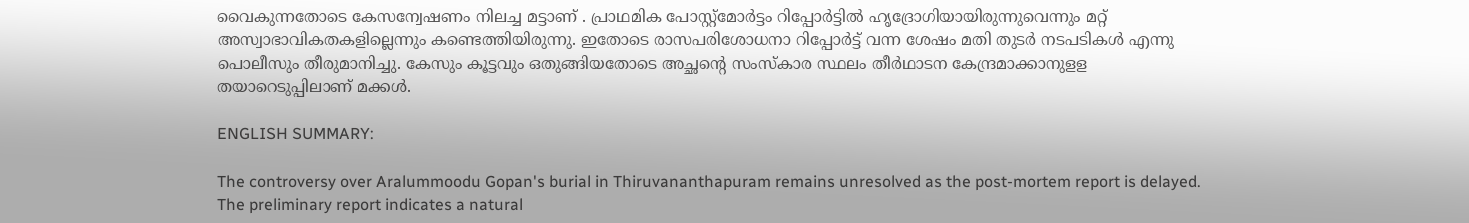വൈകുന്നതോടെ കേസന്വേഷണം നിലച്ച മട്ടാണ് . പ്രാഥമിക പോസ്റ്റ്മോര്‍ട്ടം റിപ്പോര്‍ട്ടില്‍ ഹൃദ്രോഗിയായിരുന്നുവെന്നും മറ്റ് അസ്വാഭാവികതകളില്ലെന്നും കണ്ടെത്തിയിരുന്നു. ഇതോടെ രാസപരിശോധനാ റിപ്പോര്‍ട്ട് വന്ന ശേഷം മതി തുടര്‍ നടപടികള്‍ എന്നു പൊലീസും തീരുമാനിച്ചു. കേസും കൂട്ടവും ഒതുങ്ങിയതോടെ അച്ഛന്‍റെ സംസ്കാര സ്ഥലം തീര്‍ഥാടന കേന്ദ്രമാക്കാനുളള തയാറെടുപ്പിലാണ് മക്കള്‍.

ENGLISH SUMMARY:

The controversy over Aralummoodu Gopan's burial in Thiruvananthapuram remains unresolved as the post-mortem report is delayed. The preliminary report indicates a natural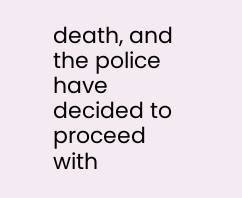death, and the police have decided to proceed with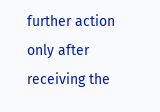further action only after receiving the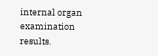internal organ examination results.